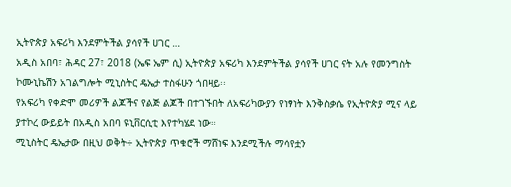ኢትዮጵያ አፍሪካ እንደምትችል ያሳየች ሀገር …
አዲስ አበባ፣ ሕዳር 27፣ 2018 (ኤፍ ኤም ሲ) ኢትዮጵያ አፍሪካ እንደምትችል ያሳየች ሀገር ናት አሉ የመንግስት ኮሙኒኬሽን አገልግሎት ሚኒስትር ዴኤታ ተስፋሁን ጎበዛይ፡፡
የአፍሪካ የቀድሞ መሪዎች ልጆችና የልጅ ልጆች በተገኙበት ለአፍሪካውያን የነፃነት እንቅስቃሴ የኢትዮጵያ ሚና ላይ ያተኮረ ውይይት በአዲስ አበባ ዩኒቨርሲቲ እየተካሄደ ነው።
ሚኒስትር ዴኤታው በዚህ ወቅት÷ ኢትዮጵያ ጥቁሮች ማሸነፍ እንደሚችሉ ማሳየቷን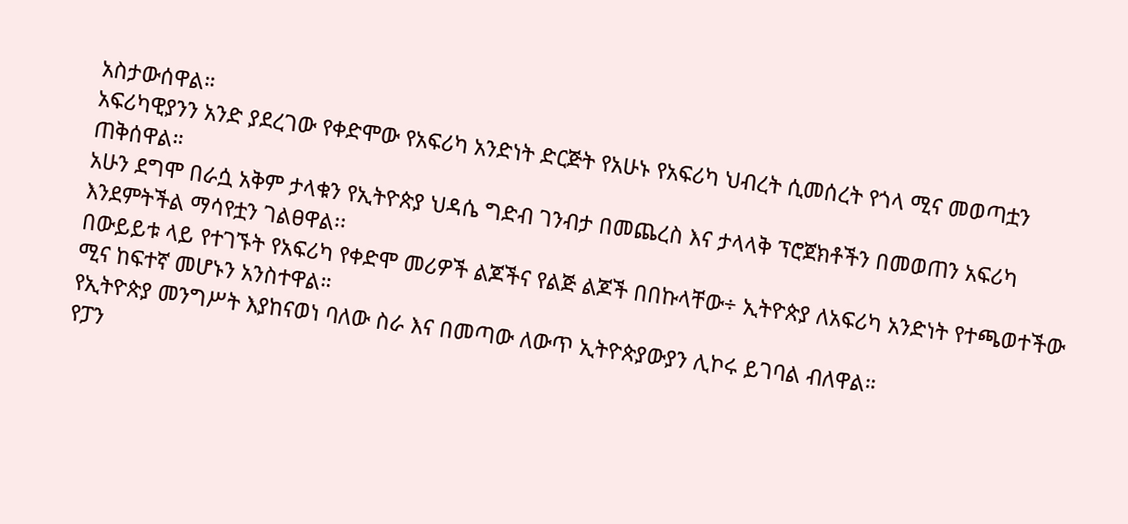አስታውሰዋል።
አፍሪካዊያንን አንድ ያደረገው የቀድሞው የአፍሪካ አንድነት ድርጅት የአሁኑ የአፍሪካ ህብረት ሲመሰረት የጎላ ሚና መወጣቷን ጠቅሰዋል።
አሁን ደግሞ በራሷ አቅም ታላቁን የኢትዮጵያ ህዳሴ ግድብ ገንብታ በመጨረስ እና ታላላቅ ፕሮጀክቶችን በመወጠን አፍሪካ እንደምትችል ማሳየቷን ገልፀዋል፡፡
በውይይቱ ላይ የተገኙት የአፍሪካ የቀድሞ መሪዎች ልጆችና የልጅ ልጆች በበኩላቸው÷ ኢትዮጵያ ለአፍሪካ አንድነት የተጫወተችው ሚና ከፍተኛ መሆኑን አንስተዋል።
የኢትዮጵያ መንግሥት እያከናወነ ባለው ስራ እና በመጣው ለውጥ ኢትዮጵያውያን ሊኮሩ ይገባል ብለዋል።
የፓን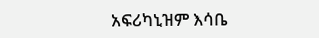አፍሪካኒዝም እሳቤ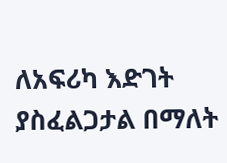ለአፍሪካ እድገት ያስፈልጋታል በማለት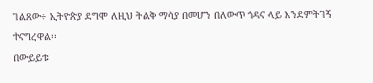ገልጸው÷ ኢትዮጵያ ደግሞ ለዚህ ትልቅ ማሳያ በመሆን በለውጥ ጎዳና ላይ እንደምትገኝ ተናግረዋል፡፡
በውይይቱ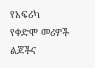የአፍሪካ የቀድሞ መሪዎች ልጆችና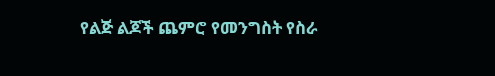የልጅ ልጆች ጨምሮ የመንግስት የስራ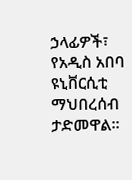ኃላፊዎች፣ የአዲስ አበባ ዩኒቨርሲቲ ማህበረሰብ ታድመዋል።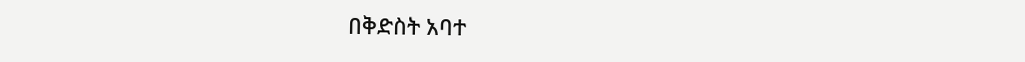በቅድስት አባተ